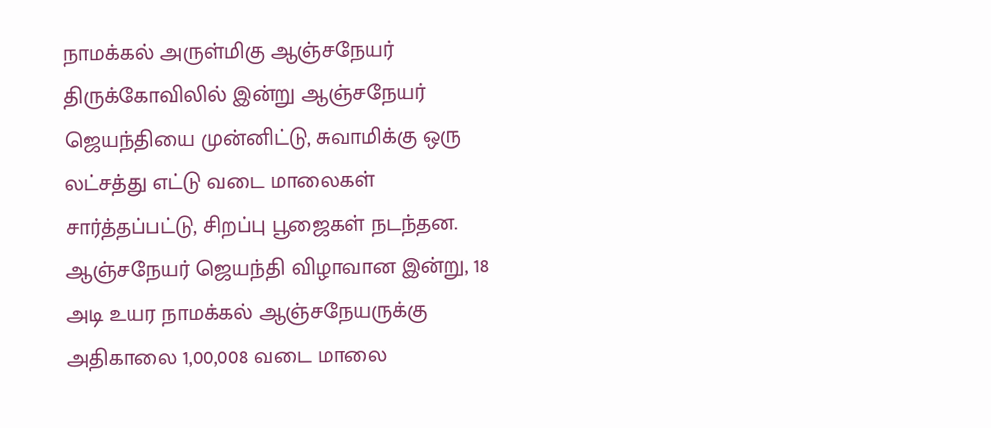நாமக்கல் அருள்மிகு ஆஞ்சநேயர் திருக்கோவிலில் இன்று ஆஞ்சநேயர் ஜெயந்தியை முன்னிட்டு, சுவாமிக்கு ஒரு லட்சத்து எட்டு வடை மாலைகள் சார்த்தப்பட்டு, சிறப்பு பூஜைகள் நடந்தன.
ஆஞ்சநேயர் ஜெயந்தி விழாவான இன்று, 18 அடி உயர நாமக்கல் ஆஞ்சநேயருக்கு அதிகாலை 1,00,008 வடை மாலை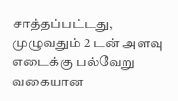சாத்தப்பட்டது, முழுவதும் 2 டன் அளவு எடைக்கு பல்வேறு வகையான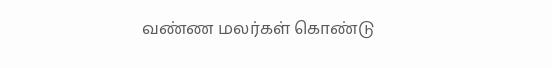வண்ண மலர்கள் கொண்டு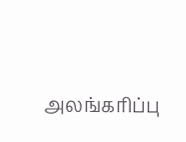அலங்கரிப்பு